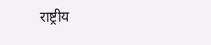राष्ट्रीय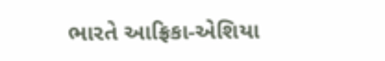ભારતે આફ્રિકા-એશિયા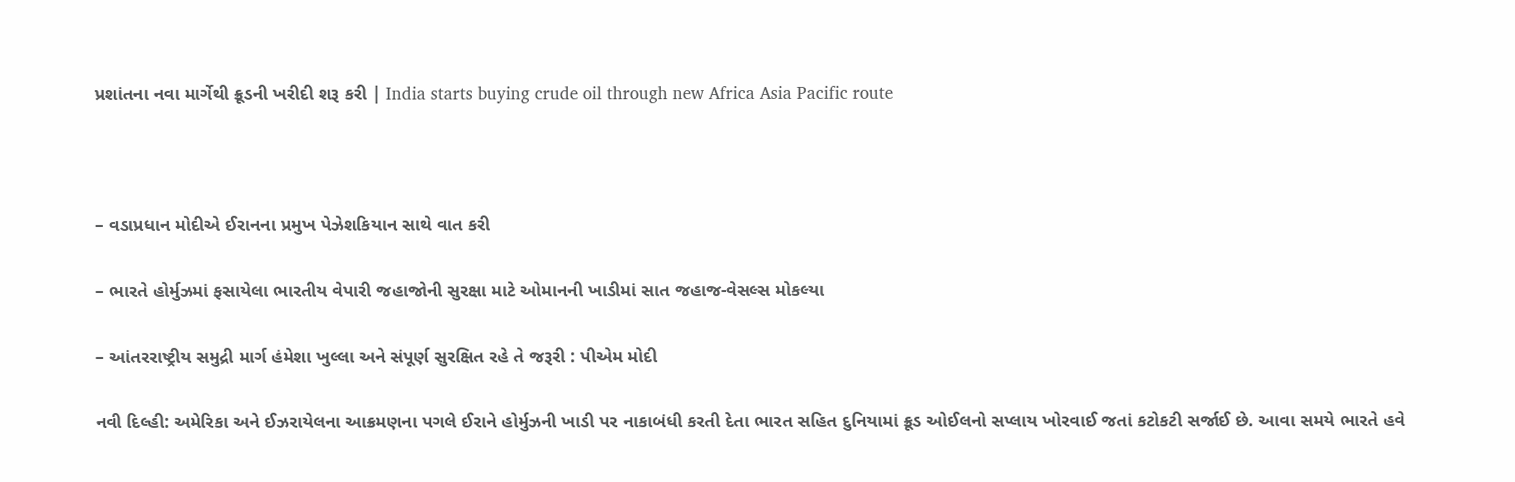પ્રશાંતના નવા માર્ગેથી ક્રૂડની ખરીદી શરૂ કરી | India starts buying crude oil through new Africa Asia Pacific route



– વડાપ્રધાન મોદીએ ઈરાનના પ્રમુખ પેઝેશકિયાન સાથે વાત કરી

– ભારતે હોર્મુઝમાં ફસાયેલા ભારતીય વેપારી જહાજોની સુરક્ષા માટે ઓમાનની ખાડીમાં સાત જહાજ-વેસલ્સ મોકલ્યા

– આંતરરાષ્ટ્રીય સમુદ્રી માર્ગ હંમેશા ખુલ્લા અને સંપૂર્ણ સુરક્ષિત રહે તે જરૂરી : પીએમ મોદી

નવી દિલ્હી: અમેરિકા અને ઈઝરાયેલના આક્રમણના પગલે ઈરાને હોર્મુઝની ખાડી પર નાકાબંધી કરતી દેતા ભારત સહિત દુનિયામાં ક્રૂડ ઓઈલનો સપ્લાય ખોરવાઈ જતાં કટોકટી સર્જાઈ છે. આવા સમયે ભારતે હવે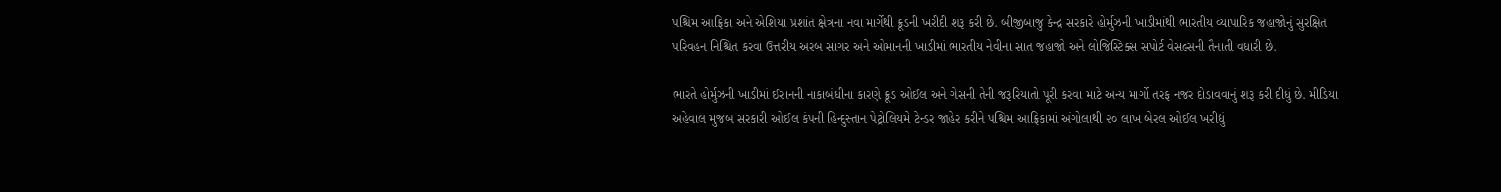પશ્ચિમ આફ્રિકા અને એશિયા પ્રશાંત ક્ષેત્રના નવા માર્ગેથી ક્રૂડની ખરીદી શરૂ કરી છે. બીજીબાજુ કેન્દ્ર સરકારે હોર્મુઝની ખાડીમાંથી ભારતીય વ્યાપારિક જહાજોનું સુરક્ષિત પરિવહન નિશ્ચિત કરવા ઉત્તરીય અરબ સાગર અને ઓમાનની ખાડીમાં ભારતીય નેવીના સાત જહાજો અને લોજિસ્ટિક્સ સપોર્ટ વેસલ્સની તૈનાતી વધારી છે.

ભારતે હોર્મુઝની ખાડીમાં ઈરાનની નાકાબંધીના કારણે ક્રૂડ ઓઈલ અને ગેસની તેની જરૂરિયાતો પૂરી કરવા માટે અન્ય માર્ગો તરફ નજર દોડાવવાનું શરૂ કરી દીધું છે. મીડિયા અહેવાલ મુજબ સરકારી ઓઈલ કંપની હિન્દુસ્તાન પેટ્રોલિયમે ટેન્ડર જાહેર કરીને પશ્ચિમ આફ્રિકામાં અંગોલાથી ૨૦ લાખ બેરલ ઓઈલ ખરીદ્યું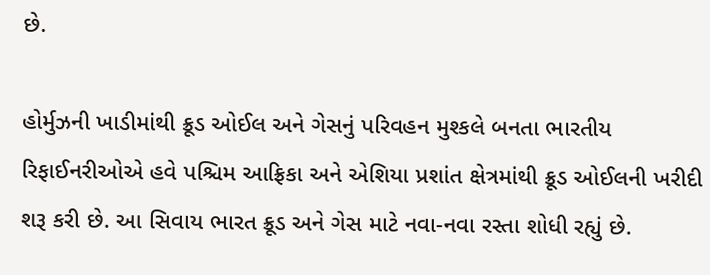છે.

હોર્મુઝની ખાડીમાંથી ક્રૂડ ઓઈલ અને ગેસનું પરિવહન મુશ્કલે બનતા ભારતીય રિફાઈનરીઓએ હવે પશ્ચિમ આફ્રિકા અને એશિયા પ્રશાંત ક્ષેત્રમાંથી ક્રૂડ ઓઈલની ખરીદી શરૂ કરી છે. આ સિવાય ભારત ક્રૂડ અને ગેસ માટે નવા-નવા રસ્તા શોધી રહ્યું છે.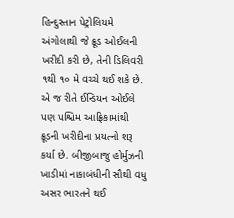હિન્દુસ્તાન પેટ્રોલિયમે અંગોલાથી જે ક્રૂડ ઓઈલની ખરીદી કરી છે, તેની ડિલિવરી ૧થી ૧૦ મે વચ્ચે થઈ શકે છે. એ જ રીતે ઈન્ડિયન ઓઈલે પણ પશ્ચિમ આફ્રિકામાંથી ક્રૂડની ખરીદીના પ્રયત્નો શરૂ કર્યા છે. બીજીબાજુ હોર્મુઝની ખાડીમાં નાકાબંધીની સૌથી વધુ અસર ભારતને થઈ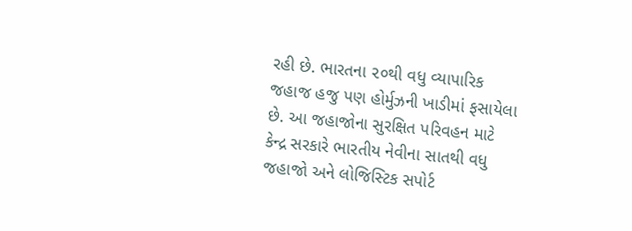રહી છે. ભારતના ૨૦થી વધુ વ્યાપારિક જહાજ હજુ પણ હોર્મુઝની ખાડીમાં ફસાયેલા છે. આ જહાજોના સુરક્ષિત પરિવહન માટે કેન્દ્ર સરકારે ભારતીય નેવીના સાતથી વધુ જહાજો અને લોજિસ્ટિક સપોર્ટ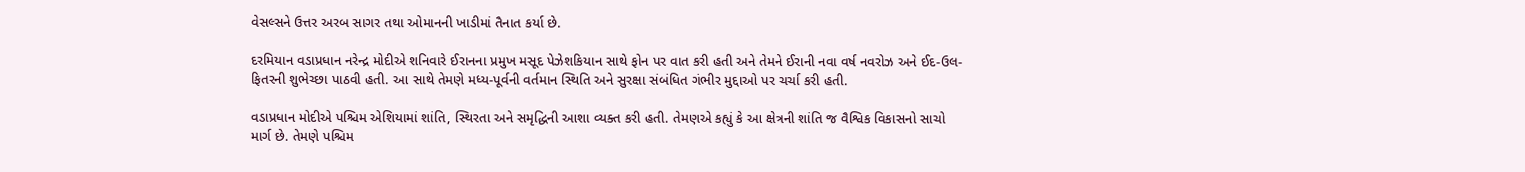વેસલ્સને ઉત્તર અરબ સાગર તથા ઓમાનની ખાડીમાં તૈનાત કર્યા છે.

દરમિયાન વડાપ્રધાન નરેન્દ્ર મોદીએ શનિવારે ઈરાનના પ્રમુખ મસૂદ પેઝેશકિયાન સાથે ફોન પર વાત કરી હતી અને તેમને ઈરાની નવા વર્ષ નવરોઝ અને ઈદ-ઉલ-ફિતરની શુભેચ્છા પાઠવી હતી. આ સાથે તેમણે મધ્ય-પૂર્વની વર્તમાન સ્થિતિ અને સુરક્ષા સંબંધિત ગંભીર મુદ્દાઓ પર ચર્ચા કરી હતી.

વડાપ્રધાન મોદીએ પશ્ચિમ એશિયામાં શાંતિ, સ્થિરતા અને સમૃદ્ધિની આશા વ્યક્ત કરી હતી. તેમણએ કહ્યું કે આ ક્ષેત્રની શાંતિ જ વૈશ્વિક વિકાસનો સાચો માર્ગ છે. તેમણે પશ્ચિમ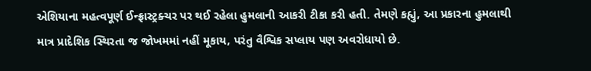એશિયાના મહત્વપૂર્ણ ઈન્ફ્રાસ્ટ્રક્ચર પર થઈ રહેલા હુમલાની આકરી ટીકા કરી હતી. તેમણે કહ્યું, આ પ્રકારના હુમલાથી માત્ર પ્રાદેશિક સ્થિરતા જ જોખમમાં નહીં મૂકાય, પરંતુ વૈશ્વિક સપ્લાય પણ અવરોધાયો છે.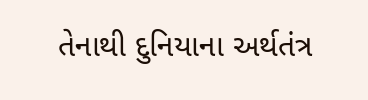તેનાથી દુનિયાના અર્થતંત્ર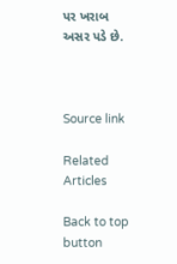પર ખરાબ અસર પડે છે.



Source link

Related Articles

Back to top button